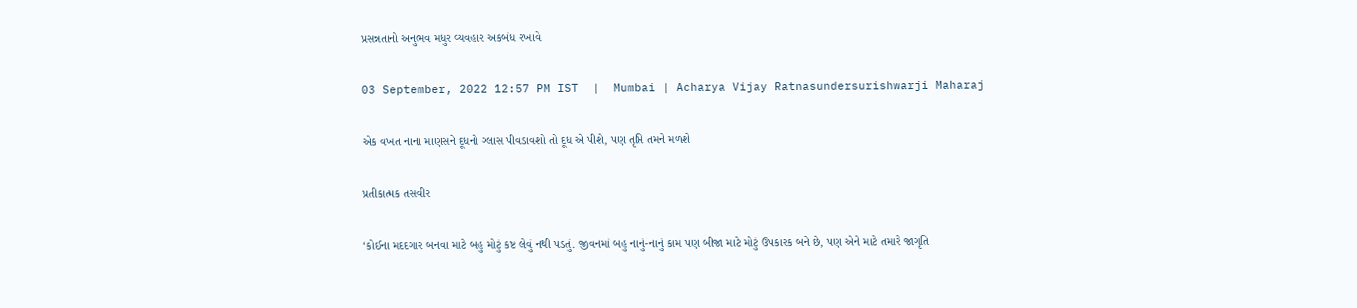પ્રસન્નતાનો અનુભવ મધુર વ્યવહાર અકબંધ રખાવે

03 September, 2022 12:57 PM IST  |  Mumbai | Acharya Vijay Ratnasundersurishwarji Maharaj

એક વખત નાના માણસને દૂધનો ગ્લાસ પીવડાવશો તો દૂધ એ પીશે, પણ તૃપ્તિ તમને મળશે

પ્રતીકાત્મક તસવીર

‘કોઈના મદદગાર બનવા માટે બહુ મોટું કષ્ટ લેવું નથી પડતું. જીવનમાં બહુ નાનું-નાનું કામ પણ બીજા માટે મોટું ઉપકારક બને છે, પણ એને માટે તમારે જાગૃતિ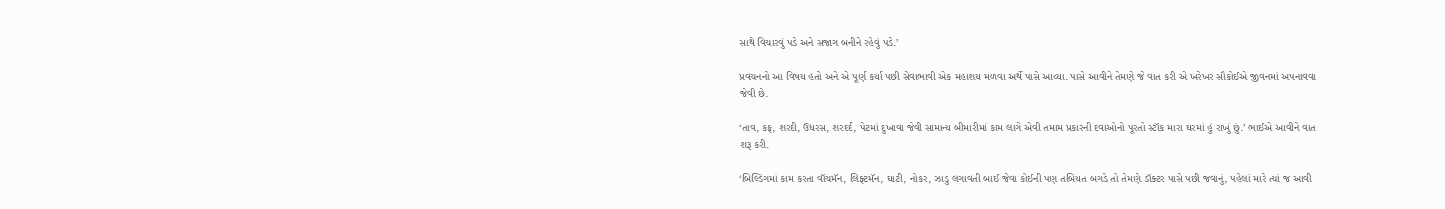સાથે વિચારવું પડે અને સજાગ બનીને રહેવું પડે.’

પ્રવચનનો આ વિષય હતો અને એ પૂર્ણ કર્યા પછી સેવાભાવી એક મહાશય મળવા અર્થે પાસે આવ્યા. પાસે આવીને તેમણે જે વાત કરી એ ખરેખર સૌકોઈએ જીવનમાં અપનાવવા જેવી છે.

‘તાવ, કફ, શરદી, ઉધરસ, શરદર્દ, પેટમાં દુખાવા જેવી સામાન્ય બીમારીમાં કામ લાગે એવી તમામ પ્રકારની દવાઓનો પૂરતો સ્ટૉક મારા ઘરમાં હું રાખું છું.’ ભાઈએ આવીને વાત શરૂ કરી.

‘બિલ્ડિંગમાં કામ કરતા વૉચમૅન, લિફ્ટમૅન, ઘાટી, નોકર, ઝાડુ લગાવતી બાઈ જેવા કોઈની પણ તબિયત બગડે તો તેમણે ડૉક્ટર પાસે પછી જવાનું, પહેલાં મારે ત્યાં જ આવી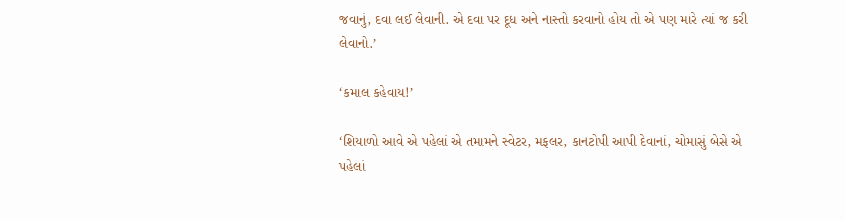જવાનું, દવા લઈ લેવાની. એ દવા પર દૂધ અને નાસ્તો કરવાનો હોય તો એ પણ મારે ત્યાં જ કરી લેવાનો.’

‘કમાલ કહેવાય!’

‘શિયાળો આવે એ પહેલાં એ તમામને સ્વેટર, મફલર, કાનટોપી આપી દેવાનાં, ચોમાસું બેસે એ પહેલાં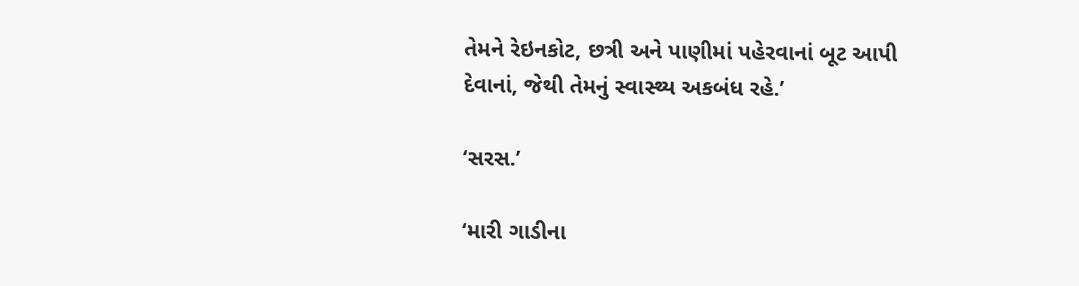તેમને રેઇનકોટ, છત્રી અને પાણીમાં પહેરવાનાં બૂટ આપી દેવાનાં, જેથી તેમનું સ્વાસ્થ્ય અકબંધ રહે.’

‘સરસ.’

‘મારી ગાડીના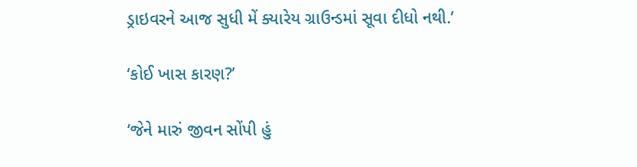ડ્રાઇવરને આજ સુધી મેં ક્યારેય ગ્રાઉન્ડમાં સૂવા દીધો નથી.’

‘કોઈ ખાસ કારણ?’

‘જેને મારું જીવન સોંપી હું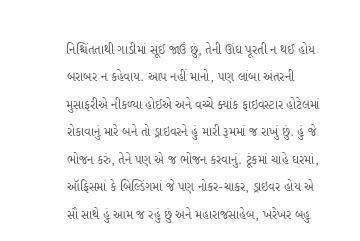નિશ્ચિંતતાથી ગાડીમાં સૂઈ જાઉં છું, તેની ઊંઘ પૂરતી ન થઈ હોય બરાબર ન કહેવાય. આપ નહીં માનો, પણ લાંબા અંતરની મુસાફરીએ નીકળ્યા હોઈએ અને વચ્ચે ક્યાંક ફાઇવસ્ટાર હોટેલમાં રોકાવાનું મારે બને તો ડ્રાઇવરને હું મારી રૂમમાં જ રાખું છું. હું જે ભોજન કરું, તેને પણ એ જ ભોજન કરવાનું. ટૂંકમાં ચાહે ઘરમાં, ઑફિસમાં કે બિલ્ડિંગમાં જે પણ નોકર-ચાકર, ડ્રાઇવર હોય એ સૌ સાથે હું આમ જ રહું છું અને મહારાજસાહેબ, ખરેખર બહુ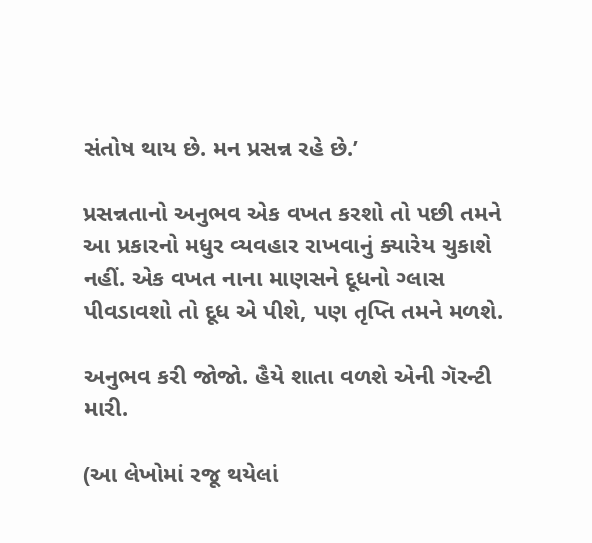સંતોષ થાય છે. મન પ્રસન્ન રહે છે.’

પ્રસન્નતાનો અનુભવ એક વખત કરશો તો પછી તમને આ પ્રકારનો મધુર વ્યવહાર રાખવાનું ક્યારેય ચુકાશે નહીં. એક વખત નાના માણસને દૂધનો ગ્લાસ પીવડાવશો તો દૂધ એ પીશે, પણ તૃપ્તિ તમને મળશે.

અનુભવ કરી જોજો. હૈયે શાતા વળશે એની ગૅરન્ટી મારી.

(આ લેખોમાં રજૂ થયેલાં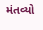મંતવ્યો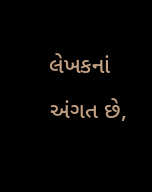લેખકનાં અંગત છે,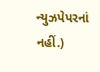ન્યુઝપેપરનાં નહીં.)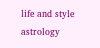life and style astrology